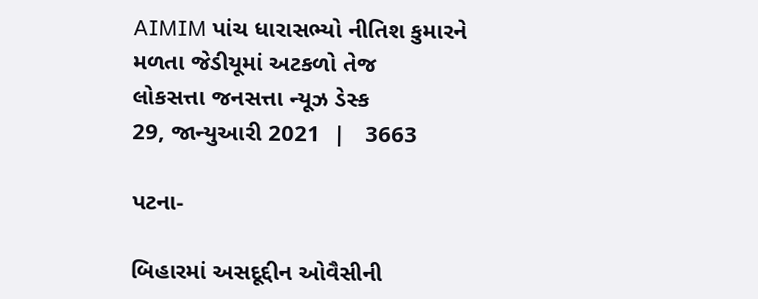AIMIM પાંચ ધારાસભ્યો નીતિશ કુમારને મળતા જેડીયૂમાં અટકળો તેજ
લોકસત્તા જનસત્તા ન્યૂઝ ડેસ્ક
29, જાન્યુઆરી 2021  |   3663

પટના-

બિહારમાં અસદૂદ્દીન ઓવૈસીની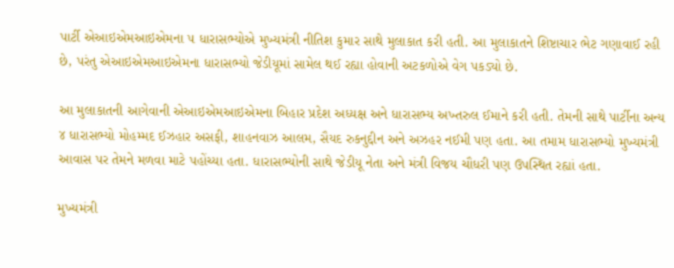પાર્ટી એઆઇએમઆઇએમના ૫ ધારાસભ્યોએ મુખ્યમંત્રી નીતિશ કુમાર સાથે મુલાકાત કરી હતી. આ મુલાકાતને શિષ્ટાચાર ભેટ ગણાવાઈ રહી છે, પરંતુ એઆઇએમઆઇએમના ધારાસભ્યો જેડીયૂમાં સામેલ થઈ રહ્યા હોવાની અટકળોએ વેગ પકડ્યો છે.

આ મુલાકાતની આગેવાની એઆઇએમઆઇએમના બિહાર પ્રદેશ અધ્યક્ષ અને ધારાસભ્ય અખ્તરુલ ઈમાને કરી હતી. તેમની સાથે પાર્ટીના અન્ય ૪ ધારાસભ્યો મોહમ્મદ ઈઝહાર અસફી, શાહનવાઝ આલમ, સૈયદ રુકનુદ્દીન અને અઝહર નઈમી પણ હતા. આ તમામ ધારાસભ્યો મુખ્યમંત્રી આવાસ પર તેમને મળવા માટે પહોંચ્યા હતા. ધારાસભ્યોની સાથે જેડીયૂ નેતા અને મંત્રી વિજય ચૌધરી પણ ઉપસ્થિત રહ્યાં હતા.

મુખ્યમંત્રી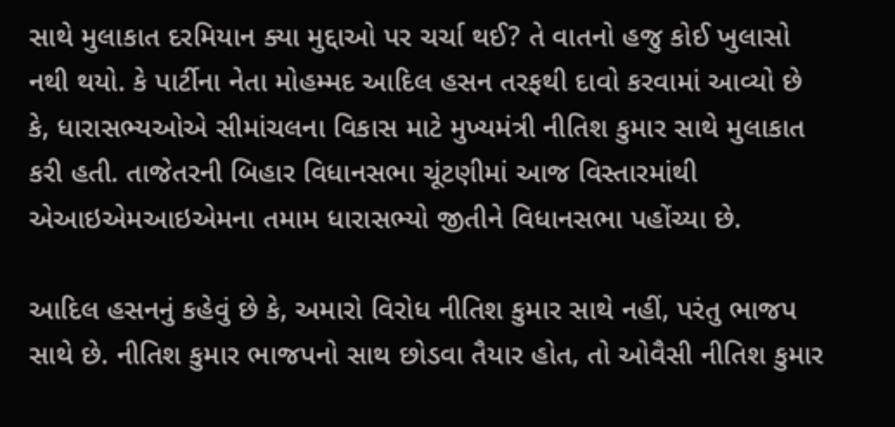સાથે મુલાકાત દરમિયાન ક્યા મુદ્દાઓ પર ચર્ચા થઈ? તે વાતનો હજુ કોઈ ખુલાસો નથી થયો. કે પાર્ટીના નેતા મોહમ્મદ આદિલ હસન તરફથી દાવો કરવામાં આવ્યો છે કે, ધારાસભ્યઓએ સીમાંચલના વિકાસ માટે મુખ્યમંત્રી નીતિશ કુમાર સાથે મુલાકાત કરી હતી. તાજેતરની બિહાર વિધાનસભા ચૂંટણીમાં આજ વિસ્તારમાંથી એઆઇએમઆઇએમના તમામ ધારાસભ્યો જીતીને વિધાનસભા પહોંચ્યા છે.

આદિલ હસનનું કહેવું છે કે, અમારો વિરોધ નીતિશ કુમાર સાથે નહીં, પરંતુ ભાજપ સાથે છે. નીતિશ કુમાર ભાજપનો સાથ છોડવા તૈયાર હોત, તો ઓવૈસી નીતિશ કુમાર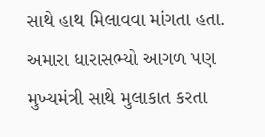સાથે હાથ મિલાવવા માંગતા હતા. અમારા ધારાસભ્યો આગળ પણ મુખ્યમંત્રી સાથે મુલાકાત કરતા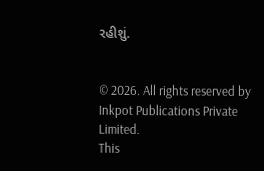રહીશું.


© 2026. All rights reserved by Inkpot Publications Private Limited.
This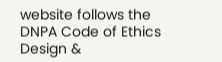website follows the DNPA Code of Ethics
Design &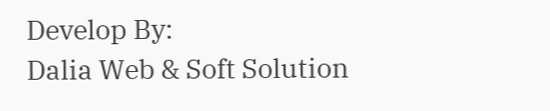Develop By:
Dalia Web & Soft Solution